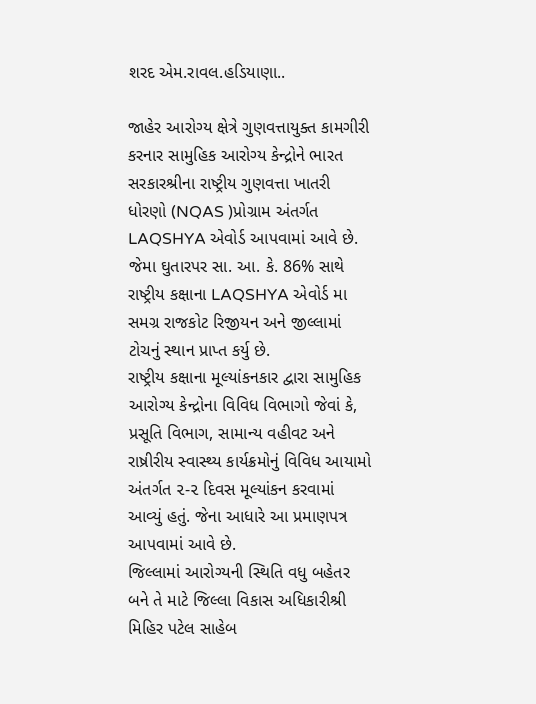શરદ એમ.રાવલ.હડિયાણા..

જાહેર આરોગ્ય ક્ષેત્રે ગુણવત્તાયુક્ત કામગીરી કરનાર સામુહિક આરોગ્ય કેન્દ્રોને ભારત સરકારશ્રીના રાષ્ટ્રીય ગુણવત્તા ખાતરી ધોરણો (NQAS )પ્રોગ્રામ અંતર્ગત LAQSHYA એવોર્ડ આપવામાં આવે છે. જેમા ઘુતારપર સા. આ. કે. 86% સાથે રાષ્ટ્રીય કક્ષાના LAQSHYA એવોર્ડ મા સમગ્ર રાજકોટ રિજીયન અને જીલ્લામાં ટોચનું સ્થાન પ્રાપ્ત કર્યુ છે.
રાષ્ટ્રીય કક્ષાના મૂલ્યાંકનકાર દ્વારા સામુહિક આરોગ્ય કેન્દ્રોના વિવિધ વિભાગો જેવાં કે, પ્રસૂતિ વિભાગ, સામાન્ય વહીવટ અને રાષ્રીરીય સ્વાસ્થ્ય કાર્યક્રમોનું વિવિધ આયામો અંતર્ગત ૨-૨ દિવસ મૂલ્યાંકન કરવામાં આવ્યું હતું. જેના આધારે આ પ્રમાણપત્ર આપવામાં આવે છે.
જિલ્લામાં આરોગ્યની સ્થિતિ વધુ બહેતર બને તે માટે જિલ્લા વિકાસ અધિકારીશ્રી મિહિર પટેલ સાહેબ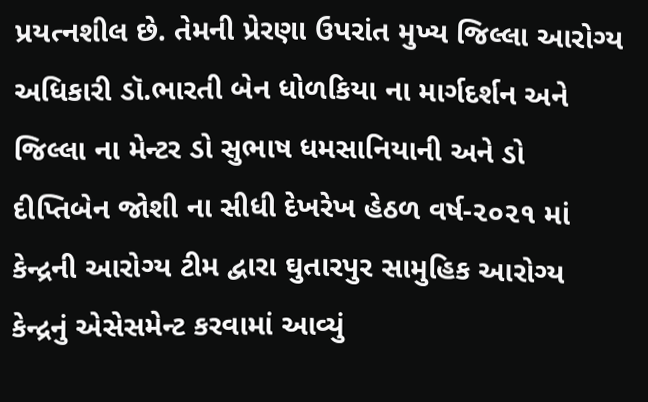પ્રયત્નશીલ છે. તેમની પ્રેરણા ઉપરાંત મુખ્ય જિલ્લા આરોગ્ય અધિકારી ડૉ.ભારતી બેન ધોળકિયા ના માર્ગદર્શન અને જિલ્લા ના મેન્ટર ડો સુભાષ ધમસાનિયાની અને ડો દીપ્તિબેન જોશી ના સીધી દેખરેખ હેઠળ વર્ષ-૨૦૨૧ માં કેન્દ્રની આરોગ્ય ટીમ દ્વારા ઘુતારપુર સામુહિક આરોગ્ય કેન્દ્રનું એસેસમેન્ટ કરવામાં આવ્યું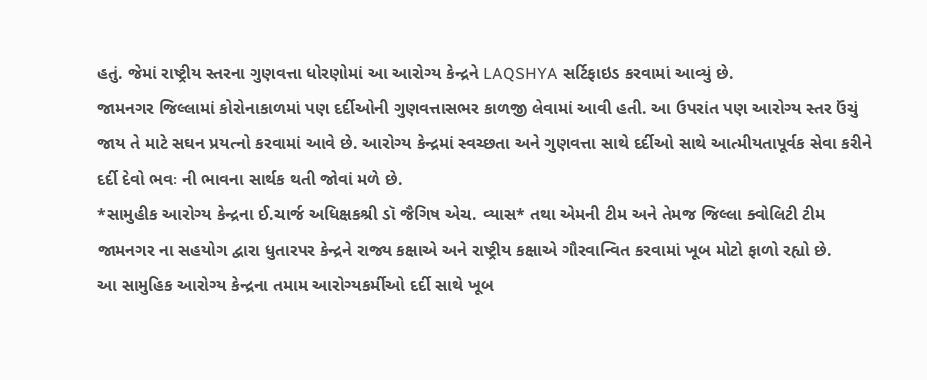હતું. જેમાં રાષ્ટ્રીય સ્તરના ગુણવત્તા ધોરણોમાં આ આરોગ્ય કેન્દ્રને LAQSHYA સર્ટિફાઇડ કરવામાં આવ્યું છે.
જામનગર જિલ્લામાં કોરોનાકાળમાં પણ દર્દીઓની ગુણવત્તાસભર કાળજી લેવામાં આવી હતી. આ ઉપરાંત પણ આરોગ્ય સ્તર ઉંચું જાય તે માટે સઘન પ્રયત્નો કરવામાં આવે છે. આરોગ્ય કેન્દ્રમાં સ્વચ્છતા અને ગુણવત્તા સાથે દર્દીઓ સાથે આત્મીયતાપૂર્વક સેવા કરીને દર્દી દેવો ભવઃ ની ભાવના સાર્થક થતી જોવાં મળે છે.
*સામુહીક આરોગ્ય કેન્દ્રના ઈ.ચાર્જ અધિક્ષકશ્રી ડૉ જૈગિષ એચ. વ્યાસ* તથા એમની ટીમ અને તેમજ જિલ્લા ક્વોલિટી ટીમ જામનગર ના સહયોગ દ્વારા ધુતારપર કેન્દ્રને રાજ્ય કક્ષાએ અને રાષ્ટ્રીય કક્ષાએ ગૌરવાન્વિત કરવામાં ખૂબ મોટો ફાળો રહ્યો છે.
આ સામુહિક આરોગ્ય કેન્દ્રના તમામ આરોગ્યકર્મીઓ દર્દી સાથે ખૂબ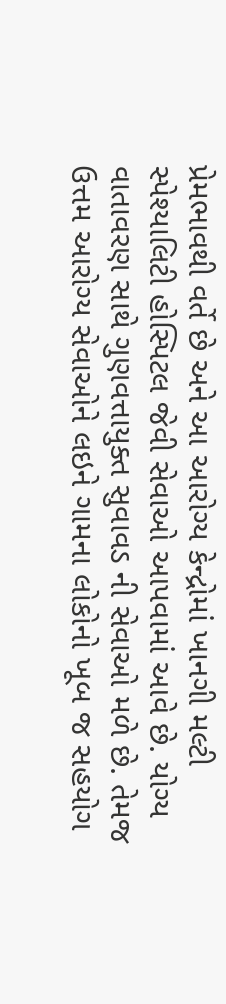પ્રેમભાવથી વર્તે છે અને આ આરોગ્ય કેન્દ્રોમાં ખાનગી મલ્ટી સ્પેશ્યાલિટી હોસ્પિટલ જેવી સેવાઓ આપવામાં આવે છે. યોગ્ય વાતાવરણ સાથે ગુણવત્તાયુક્ત સુવાવડ ની સેવાઓ મળે છે. તેમજ ઉત્તમ આરોગ્ય સેવાઓને લઇને ગામના લોકોનો ખૂબ જ સહયોગ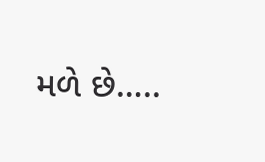મળે છે…..